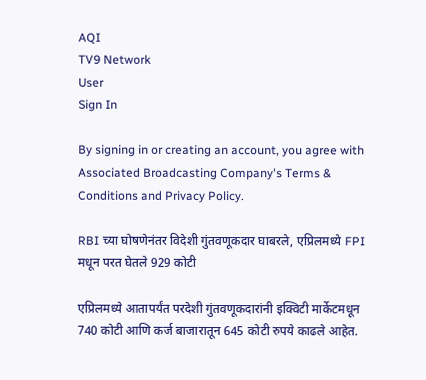AQI
TV9 Network
User
Sign In

By signing in or creating an account, you agree with Associated Broadcasting Company's Terms & Conditions and Privacy Policy.

RBI च्या घोषणेनंतर विदेशी गुंतवणूकदार घाबरले, एप्रिलमध्ये FPI मधून परत घेतले 929 कोटी

एप्रिलमध्ये आतापर्यंत परदेशी गुंतवणूकदारांनी इक्विटी मार्केटमधून 740 कोटी आणि कर्ज बाजारातून 645 कोटी रुपये काढले आहेत.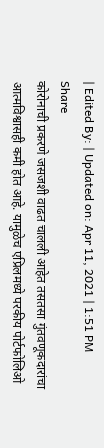| Edited By: | Updated on: Apr 11, 2021 | 1:51 PM
Share
कोरोनाची प्रकरणे जसजशी वाढत चालली आहेत तसतसा गुंतवणूकदारांचा आत्मविश्वासही कमी होत आहे. यामुळेच एप्रिलमध्ये परकीय पोर्टफोलिओ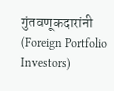गुंतवणूकदारांनी (Foreign Portfolio Investors)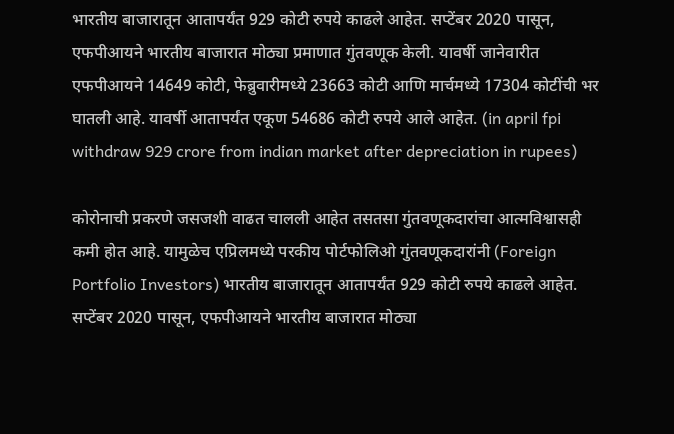भारतीय बाजारातून आतापर्यंत 929 कोटी रुपये काढले आहेत. सप्टेंबर 2020 पासून, एफपीआयने भारतीय बाजारात मोठ्या प्रमाणात गुंतवणूक केली. यावर्षी जानेवारीत एफपीआयने 14649 कोटी, फेब्रुवारीमध्ये 23663 कोटी आणि मार्चमध्ये 17304 कोटींची भर घातली आहे. यावर्षी आतापर्यंत एकूण 54686 कोटी रुपये आले आहेत. (in april fpi withdraw 929 crore from indian market after depreciation in rupees)

कोरोनाची प्रकरणे जसजशी वाढत चालली आहेत तसतसा गुंतवणूकदारांचा आत्मविश्वासही कमी होत आहे. यामुळेच एप्रिलमध्ये परकीय पोर्टफोलिओ गुंतवणूकदारांनी (Foreign Portfolio Investors) भारतीय बाजारातून आतापर्यंत 929 कोटी रुपये काढले आहेत. सप्टेंबर 2020 पासून, एफपीआयने भारतीय बाजारात मोठ्या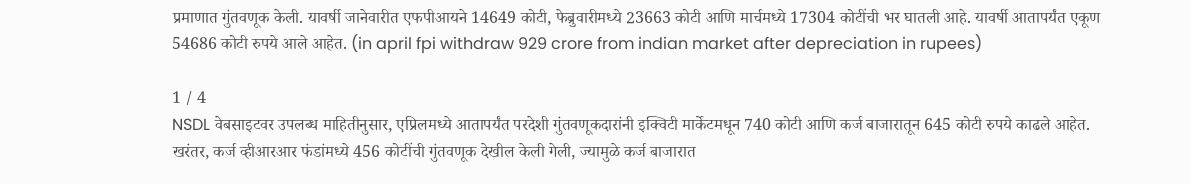प्रमाणात गुंतवणूक केली. यावर्षी जानेवारीत एफपीआयने 14649 कोटी, फेब्रुवारीमध्ये 23663 कोटी आणि मार्चमध्ये 17304 कोटींची भर घातली आहे. यावर्षी आतापर्यंत एकूण 54686 कोटी रुपये आले आहेत. (in april fpi withdraw 929 crore from indian market after depreciation in rupees)

1 / 4
NSDL वेबसाइटवर उपलब्ध माहितीनुसार, एप्रिलमध्ये आतापर्यंत परदेशी गुंतवणूकदारांनी इक्विटी मार्केटमधून 740 कोटी आणि कर्ज बाजारातून 645 कोटी रुपये काढले आहेत. खरंतर, कर्ज व्हीआरआर फंडांमध्ये 456 कोटींची गुंतवणूक देखील केली गेली, ज्यामुळे कर्ज बाजारात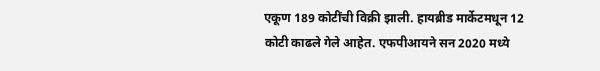एकूण 189 कोटींची विक्री झाली. हायब्रीड मार्केटमधून 12 कोटी काढले गेले आहेत. एफपीआयने सन 2020 मध्ये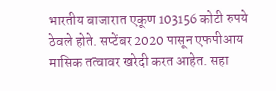भारतीय बाजारात एकूण 103156 कोटी रुपये ठेवले होते. सप्टेंबर 2020 पासून एफपीआय मासिक तत्वावर खरेदी करत आहेत. सहा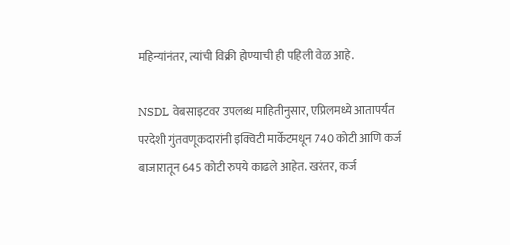महिन्यांनंतर, त्यांची विक्री होण्याची ही पहिली वेळ आहे.

NSDL वेबसाइटवर उपलब्ध माहितीनुसार, एप्रिलमध्ये आतापर्यंत परदेशी गुंतवणूकदारांनी इक्विटी मार्केटमधून 740 कोटी आणि कर्ज बाजारातून 645 कोटी रुपये काढले आहेत. खरंतर, कर्ज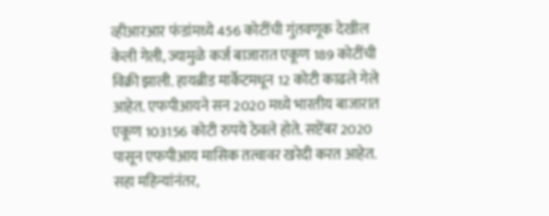व्हीआरआर फंडांमध्ये 456 कोटींची गुंतवणूक देखील केली गेली, ज्यामुळे कर्ज बाजारात एकूण 189 कोटींची विक्री झाली. हायब्रीड मार्केटमधून 12 कोटी काढले गेले आहेत. एफपीआयने सन 2020 मध्ये भारतीय बाजारात एकूण 103156 कोटी रुपये ठेवले होते. सप्टेंबर 2020 पासून एफपीआय मासिक तत्वावर खरेदी करत आहेत. सहा महिन्यांनंतर,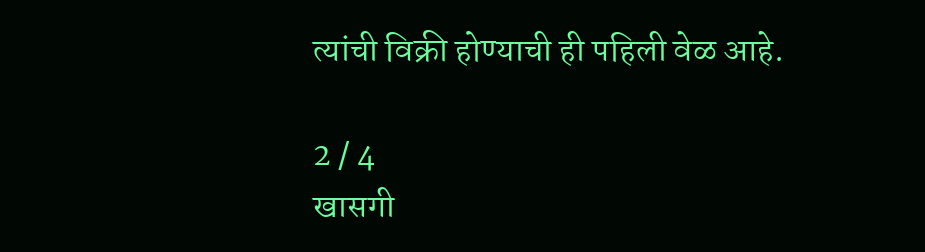त्यांची विक्री होण्याची ही पहिली वेळ आहे.

2 / 4
खासगी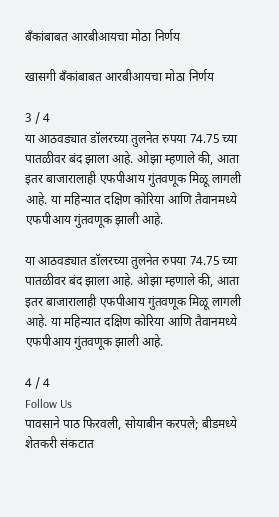बँकांबाबत आरबीआयचा मोठा निर्णय

खासगी बँकांबाबत आरबीआयचा मोठा निर्णय

3 / 4
या आठवड्यात डॉलरच्या तुलनेत रुपया 74.75 च्या पातळीवर बंद झाला आहे. ओझा म्हणाले की, आता इतर बाजारालाही एफपीआय गुंतवणूक मिळू लागली आहे. या महिन्यात दक्षिण कोरिया आणि तैवानमध्ये एफपीआय गुंतवणूक झाली आहे.

या आठवड्यात डॉलरच्या तुलनेत रुपया 74.75 च्या पातळीवर बंद झाला आहे. ओझा म्हणाले की, आता इतर बाजारालाही एफपीआय गुंतवणूक मिळू लागली आहे. या महिन्यात दक्षिण कोरिया आणि तैवानमध्ये एफपीआय गुंतवणूक झाली आहे.

4 / 4
Follow Us
पावसाने पाठ फिरवली, सोयाबीन करपले; बीडमध्ये शेतकरी संकटात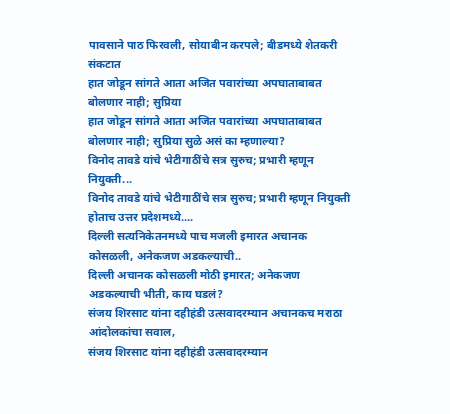पावसाने पाठ फिरवली, सोयाबीन करपले; बीडमध्ये शेतकरी संकटात
हात जोडून सांगते आता अजित पवारांच्या अपघाताबाबत बोलणार नाही; सुप्रिया
हात जोडून सांगते आता अजित पवारांच्या अपघाताबाबत बोलणार नाही; सुप्रिया सुळे असं का म्हणाल्या?
विनोद तावडे यांचे भेटीगाठींचे सत्र सुरुच; प्रभारी म्हणून नियुक्ती...
विनोद तावडे यांचे भेटीगाठींचे सत्र सुरुच; प्रभारी म्हणून नियुक्ती होताच उत्तर प्रदेशमध्ये....
दिल्ली सत्यनिकेतनमध्ये पाच मजली इमारत अचानक कोसळली, अनेकजण अडकल्याची..
दिल्ली अचानक कोसळली मोठी इमारत; अनेकजण अडकल्याची भीती, काय घडलं?
संजय शिरसाट यांना दहीहंडी उत्सवादरम्यान अचानकच मराठा आंदोलकांचा सवाल,
संजय शिरसाट यांना दहीहंडी उत्सवादरम्यान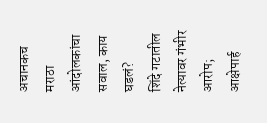अचानकच मराठा आंदोलकांचा सवाल, काय घडलं?
शिंदे गटातील नेत्यावर गंभीर आरोप; आक्षेपार्ह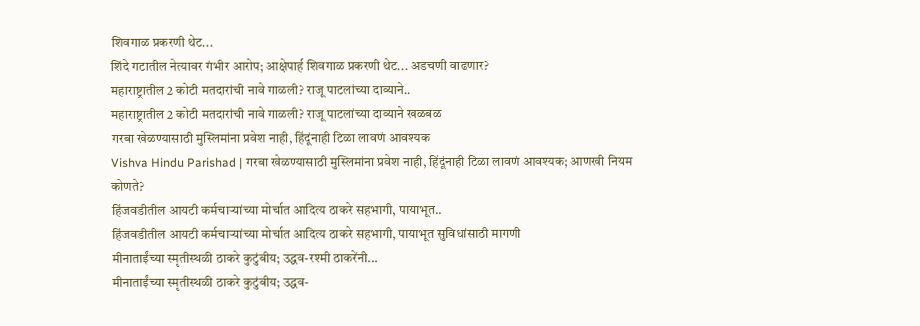शिवगाळ प्रकरणी थेट...
शिंदे गटातील नेत्यावर गंभीर आरोप; आक्षेपार्ह शिवगाळ प्रकरणी थेट... अडचणी वाढणार?
महाराष्ट्रातील 2 कोटी मतदारांची नावे गाळली? राजू पाटलांच्या दाव्याने..
महाराष्ट्रातील 2 कोटी मतदारांची नावे गाळली? राजू पाटलांच्या दाव्याने खळबळ
गरबा खेळण्यासाठी मुस्लिमांना प्रवेश नाही, हिंदूंनाही टिळा लावणं आवश्यक
Vishva Hindu Parishad | गरबा खेळण्यासाठी मुस्लिमांना प्रवेश नाही, हिंदूंनाही टिळा लावणं आवश्यक; आणखी नियम कोणते?
हिंजवडीतील आयटी कर्मचाऱ्यांच्या मोर्चात आदित्य ठाकरे सहभागी, पायाभूत..
हिंजवडीतील आयटी कर्मचाऱ्यांच्या मोर्चात आदित्य ठाकरे सहभागी, पायाभूत सुविधांसाठी मागणी
मीनाताईंच्या स्मृतीस्थळी ठाकरे कुटुंबीय; उद्धव-रश्मी ठाकरेंनी...
मीनाताईंच्या स्मृतीस्थळी ठाकरे कुटुंबीय; उद्धव-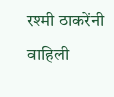रश्मी ठाकरेंनी वाहिली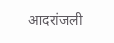आदरांजली